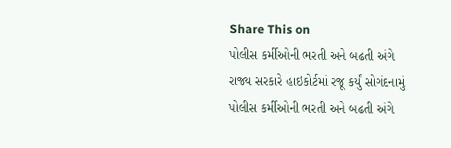Share This on
પોલીસ કર્મીઓની ભરતી અને બઢતી અંગે રાજ્ય સરકારે હાઇકોર્ટમાં રજૂ કર્યું સોગંદનામું
પોલીસ કર્મીઓની ભરતી અને બઢતી અંગે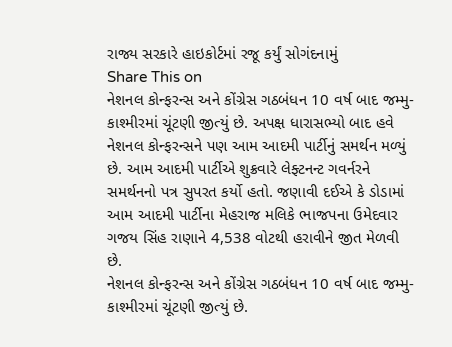રાજ્ય સરકારે હાઇકોર્ટમાં રજૂ કર્યું સોગંદનામું
Share This on
નેશનલ કોન્ફરન્સ અને કોંગ્રેસ ગઠબંધન 10 વર્ષ બાદ જમ્મુ-કાશ્મીરમાં ચૂંટણી જીત્યું છે. અપક્ષ ધારાસભ્યો બાદ હવે નેશનલ કોન્ફરન્સને પણ આમ આદમી પાર્ટીનું સમર્થન મળ્યું છે. આમ આદમી પાર્ટીએ શુક્રવારે લેફ્ટનન્ટ ગવર્નરને સમર્થનનો પત્ર સુપરત કર્યો હતો. જણાવી દઈએ કે ડોડામાં આમ આદમી પાર્ટીના મેહરાજ મલિકે ભાજપના ઉમેદવાર ગજય સિંહ રાણાને 4,538 વોટથી હરાવીને જીત મેળવી છે.
નેશનલ કોન્ફરન્સ અને કોંગ્રેસ ગઠબંધન 10 વર્ષ બાદ જમ્મુ-કાશ્મીરમાં ચૂંટણી જીત્યું છે.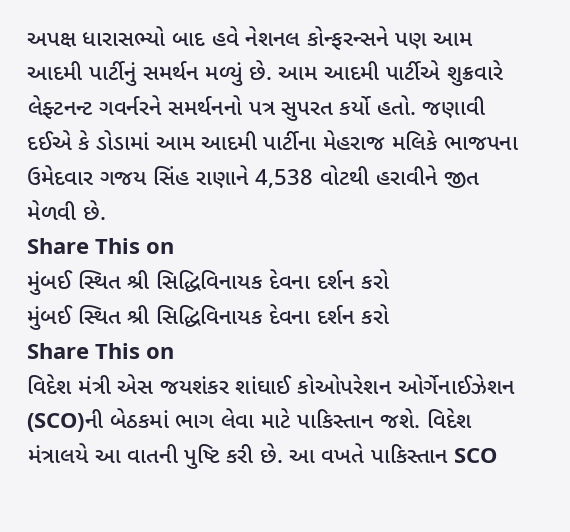અપક્ષ ધારાસભ્યો બાદ હવે નેશનલ કોન્ફરન્સને પણ આમ આદમી પાર્ટીનું સમર્થન મળ્યું છે. આમ આદમી પાર્ટીએ શુક્રવારે લેફ્ટનન્ટ ગવર્નરને સમર્થનનો પત્ર સુપરત કર્યો હતો. જણાવી દઈએ કે ડોડામાં આમ આદમી પાર્ટીના મેહરાજ મલિકે ભાજપના ઉમેદવાર ગજય સિંહ રાણાને 4,538 વોટથી હરાવીને જીત મેળવી છે.
Share This on
મુંબઈ સ્થિત શ્રી સિદ્ધિવિનાયક દેવના દર્શન કરો
મુંબઈ સ્થિત શ્રી સિદ્ધિવિનાયક દેવના દર્શન કરો
Share This on
વિદેશ મંત્રી એસ જયશંકર શાંઘાઈ કોઓપરેશન ઓર્ગેનાઈઝેશન (SCO)ની બેઠકમાં ભાગ લેવા માટે પાકિસ્તાન જશે. વિદેશ મંત્રાલયે આ વાતની પુષ્ટિ કરી છે. આ વખતે પાકિસ્તાન SCO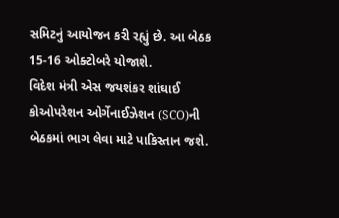સમિટનું આયોજન કરી રહ્યું છે. આ બેઠક 15-16 ઓક્ટોબરે યોજાશે.
વિદેશ મંત્રી એસ જયશંકર શાંઘાઈ કોઓપરેશન ઓર્ગેનાઈઝેશન (SCO)ની બેઠકમાં ભાગ લેવા માટે પાકિસ્તાન જશે.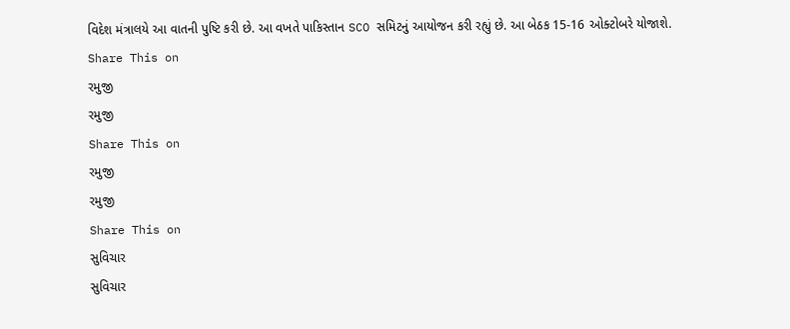વિદેશ મંત્રાલયે આ વાતની પુષ્ટિ કરી છે. આ વખતે પાકિસ્તાન SCO સમિટનું આયોજન કરી રહ્યું છે. આ બેઠક 15-16 ઓક્ટોબરે યોજાશે.
Share This on
રમુજી
રમુજી
Share This on
રમુજી
રમુજી
Share This on
સુવિચાર
સુવિચાર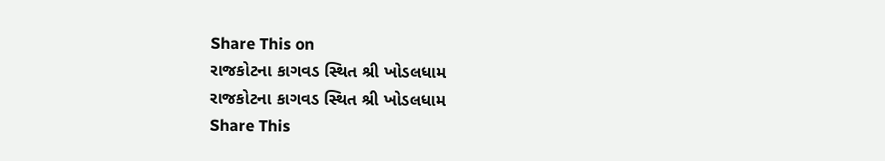Share This on
રાજકોટના કાગવડ સ્થિત શ્રી ખોડલધામ
રાજકોટના કાગવડ સ્થિત શ્રી ખોડલધામ
Share This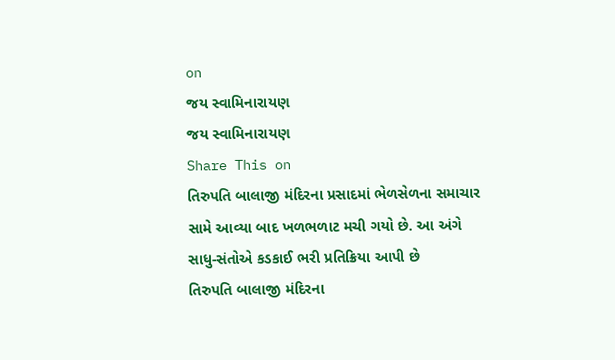on
જય સ્વામિનારાયણ
જય સ્વામિનારાયણ
Share This on
તિરુપતિ બાલાજી મંદિરના પ્રસાદમાં ભેળસેળના સમાચાર સામે આવ્યા બાદ ખળભળાટ મચી ગયો છે. આ અંગે સાધુ-સંતોએ કડકાઈ ભરી પ્રતિક્રિયા આપી છે
તિરુપતિ બાલાજી મંદિરના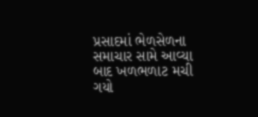પ્રસાદમાં ભેળસેળના સમાચાર સામે આવ્યા બાદ ખળભળાટ મચી ગયો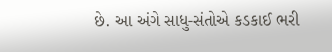છે. આ અંગે સાધુ-સંતોએ કડકાઈ ભરી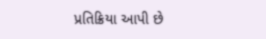પ્રતિક્રિયા આપી છે